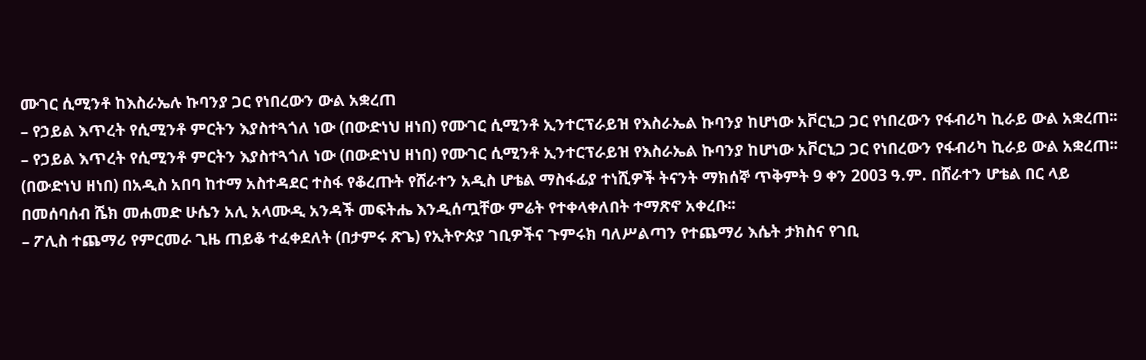ሙገር ሲሚንቶ ከእስራኤሉ ኩባንያ ጋር የነበረውን ውል አቋረጠ
– የኃይል እጥረት የሲሚንቶ ምርትን እያስተጓጎለ ነው (በውድነህ ዘነበ) የሙገር ሲሚንቶ ኢንተርፕራይዝ የእስራኤል ኩባንያ ከሆነው አቮርኒጋ ጋር የነበረውን የፋብሪካ ኪራይ ውል አቋረጠ፡፡
– የኃይል እጥረት የሲሚንቶ ምርትን እያስተጓጎለ ነው (በውድነህ ዘነበ) የሙገር ሲሚንቶ ኢንተርፕራይዝ የእስራኤል ኩባንያ ከሆነው አቮርኒጋ ጋር የነበረውን የፋብሪካ ኪራይ ውል አቋረጠ፡፡
(በውድነህ ዘነበ) በአዲስ አበባ ከተማ አስተዳደር ተስፋ የቆረጡት የሸራተን አዲስ ሆቴል ማስፋፊያ ተነሺዎች ትናንት ማክሰኞ ጥቅምት 9 ቀን 2003 ዓ.ም. በሸራተን ሆቴል በር ላይ በመሰባሰብ ሼክ መሐመድ ሁሴን አሊ አላሙዲ አንዳች መፍትሔ እንዲሰጧቸው ምሬት የተቀላቀለበት ተማጽኖ አቀረቡ፡፡
– ፖሊስ ተጨማሪ የምርመራ ጊዜ ጠይቆ ተፈቀደለት (በታምሩ ጽጌ) የኢትዮጵያ ገቢዎችና ጉምሩክ ባለሥልጣን የተጨማሪ እሴት ታክስና የገቢ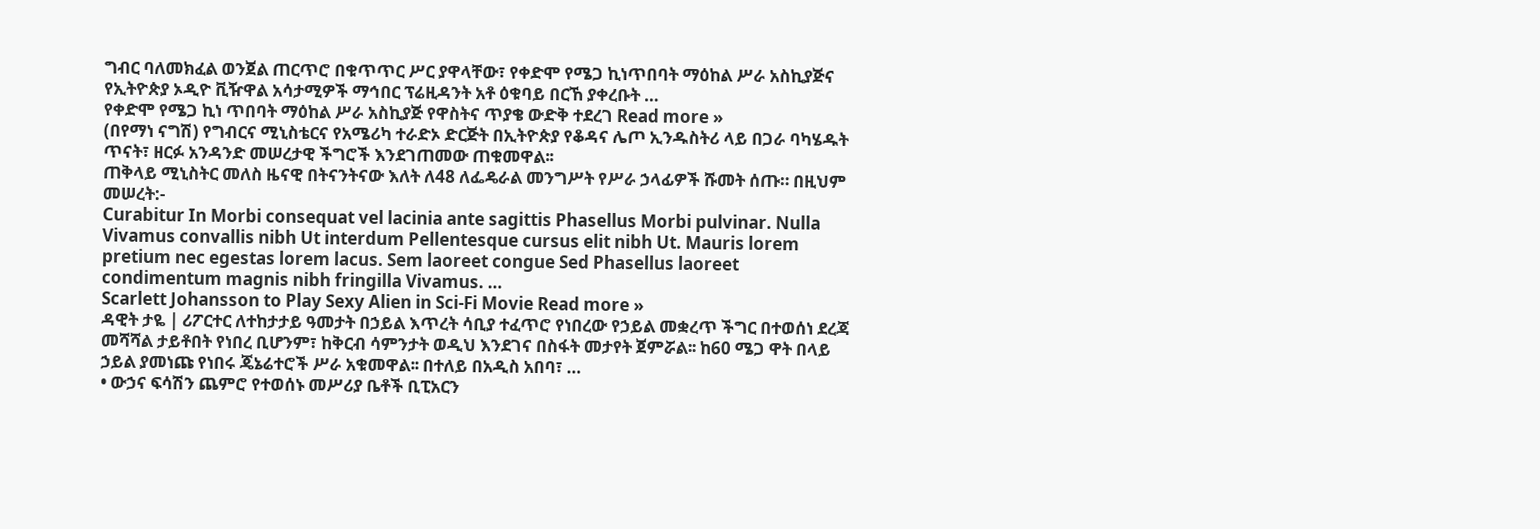ግብር ባለመክፈል ወንጀል ጠርጥሮ በቁጥጥር ሥር ያዋላቸው፣ የቀድሞ የሜጋ ኪነጥበባት ማዕከል ሥራ አስኪያጅና የኢትዮጵያ ኦዲዮ ቪዥዋል አሳታሚዎች ማኅበር ፕሬዚዳንት አቶ ዕቁባይ በርኸ ያቀረቡት …
የቀድሞ የሜጋ ኪነ ጥበባት ማዕከል ሥራ አስኪያጅ የዋስትና ጥያቄ ውድቅ ተደረገ Read more »
(በየማነ ናግሽ) የግብርና ሚኒስቴርና የአሜሪካ ተራድኦ ድርጅት በኢትዮጵያ የቆዳና ሌጦ ኢንዱስትሪ ላይ በጋራ ባካሄዱት ጥናት፣ ዘርፉ አንዳንድ መሠረታዊ ችግሮች እንደገጠመው ጠቁመዋል፡፡
ጠቅላይ ሚኒስትር መለስ ዜናዊ በትናንትናው እለት ለ48 ለፌዴራል መንግሥት የሥራ ኃላፊዎች ሹመት ሰጡ። በዚህም መሠረት:-
Curabitur In Morbi consequat vel lacinia ante sagittis Phasellus Morbi pulvinar. Nulla Vivamus convallis nibh Ut interdum Pellentesque cursus elit nibh Ut. Mauris lorem pretium nec egestas lorem lacus. Sem laoreet congue Sed Phasellus laoreet condimentum magnis nibh fringilla Vivamus. …
Scarlett Johansson to Play Sexy Alien in Sci-Fi Movie Read more »
ዳዊት ታዬ | ሪፖርተር ለተከታታይ ዓመታት በኃይል እጥረት ሳቢያ ተፈጥሮ የነበረው የኃይል መቋረጥ ችግር በተወሰነ ደረጃ መሻሻል ታይቶበት የነበረ ቢሆንም፣ ከቅርብ ሳምንታት ወዲህ እንደገና በስፋት መታየት ጀምሯል፡፡ ከ60 ሜጋ ዋት በላይ ኃይል ያመነጩ የነበሩ ጄኔሬተሮች ሥራ አቁመዋል፡፡ በተለይ በአዲስ አበባ፣ …
• ውኃና ፍሳሽን ጨምሮ የተወሰኑ መሥሪያ ቤቶች ቢፒአርን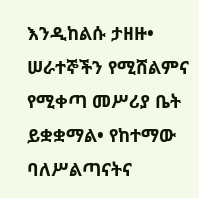እንዲከልሱ ታዘዙ• ሠራተኞችን የሚሸልምና የሚቀጣ መሥሪያ ቤት ይቋቋማል• የከተማው ባለሥልጣናትና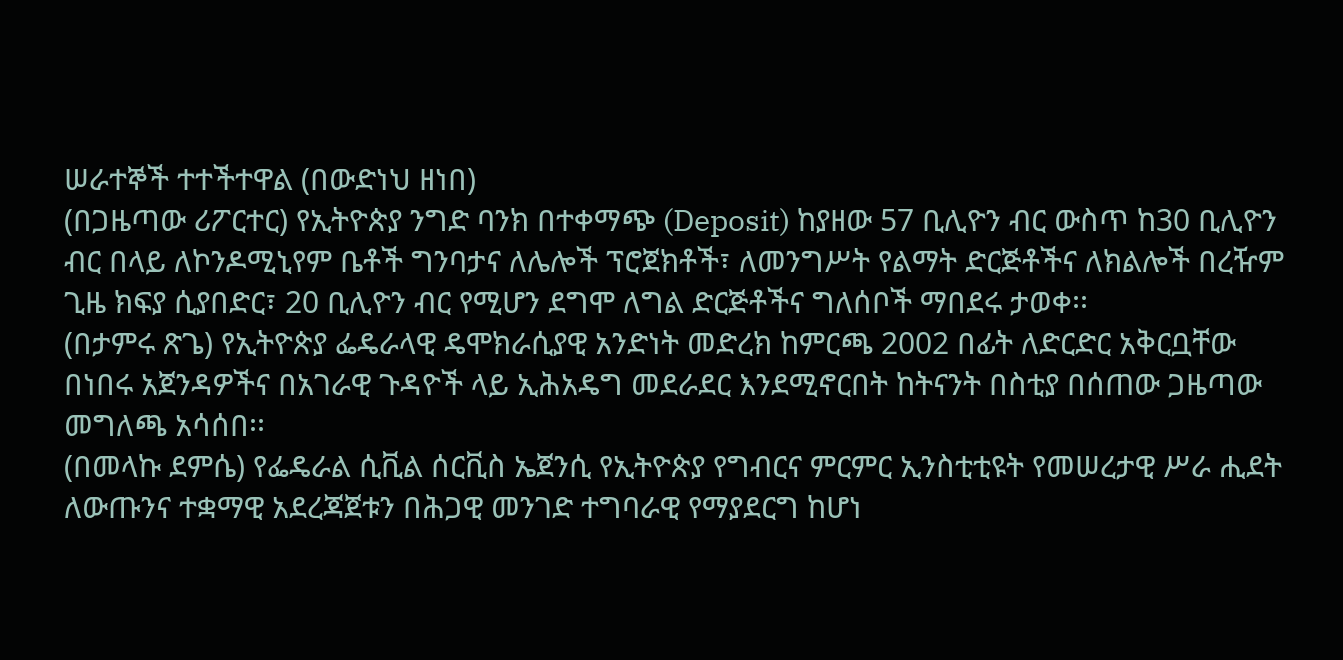ሠራተኞች ተተችተዋል (በውድነህ ዘነበ)
(በጋዜጣው ሪፖርተር) የኢትዮጵያ ንግድ ባንክ በተቀማጭ (Deposit) ከያዘው 57 ቢሊዮን ብር ውስጥ ከ30 ቢሊዮን ብር በላይ ለኮንዶሚኒየም ቤቶች ግንባታና ለሌሎች ፕሮጀክቶች፣ ለመንግሥት የልማት ድርጅቶችና ለክልሎች በረዥም ጊዜ ክፍያ ሲያበድር፣ 20 ቢሊዮን ብር የሚሆን ደግሞ ለግል ድርጅቶችና ግለሰቦች ማበደሩ ታወቀ፡፡
(በታምሩ ጽጌ) የኢትዮጵያ ፌዴራላዊ ዴሞክራሲያዊ አንድነት መድረክ ከምርጫ 2002 በፊት ለድርድር አቅርቧቸው በነበሩ አጀንዳዎችና በአገራዊ ጉዳዮች ላይ ኢሕአዴግ መደራደር እንደሚኖርበት ከትናንት በስቲያ በሰጠው ጋዜጣው መግለጫ አሳሰበ፡፡
(በመላኩ ደምሴ) የፌዴራል ሲቪል ሰርቪስ ኤጀንሲ የኢትዮጵያ የግብርና ምርምር ኢንስቲቲዩት የመሠረታዊ ሥራ ሒደት ለውጡንና ተቋማዊ አደረጃጀቱን በሕጋዊ መንገድ ተግባራዊ የማያደርግ ከሆነ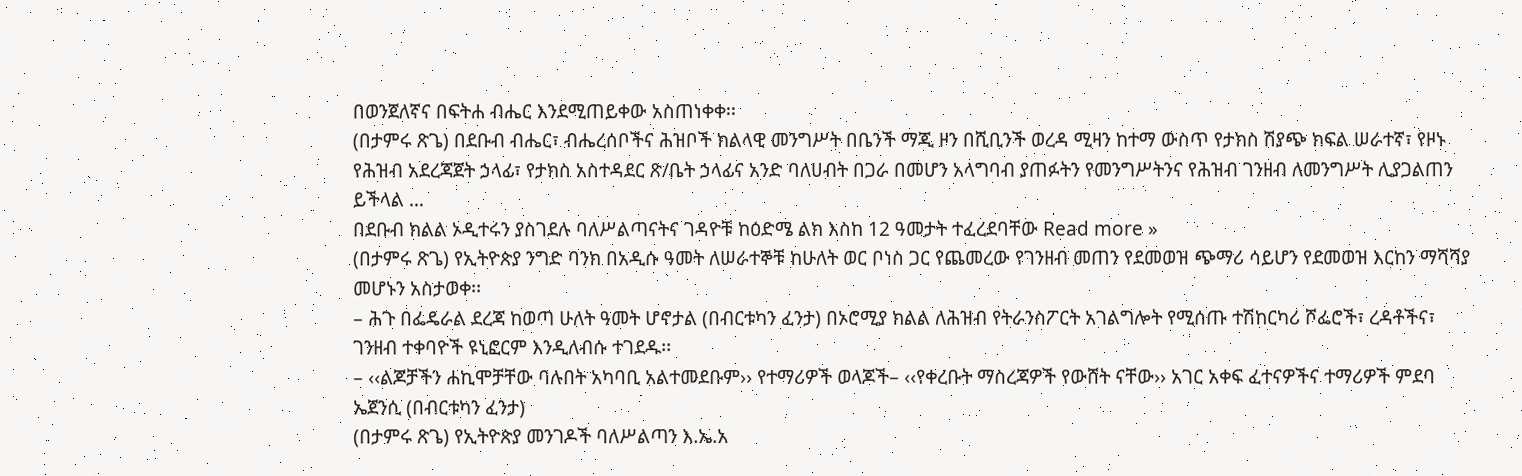በወንጀለኛና በፍትሐ ብሔር እንደሚጠይቀው አስጠነቀቀ፡፡
(በታምሩ ጽጌ) በደቡብ ብሔር፣ ብሔረሰቦችና ሕዝቦች ክልላዊ መንግሥት በቤንች ማጂ ዞን በሺቢንች ወረዳ ሚዛን ከተማ ውስጥ የታክስ ሽያጭ ክፍል ሠራተኛ፣ የዞኑ የሕዝብ አደረጃጀት ኃላፊ፣ የታክስ አስተዳደር ጽ/ቤት ኃላፊና አንድ ባለሀብት በጋራ በመሆን አላግባብ ያጠፉትን የመንግሥትንና የሕዝብ ገንዘብ ለመንግሥት ሊያጋልጠን ይችላል …
በደቡብ ክልል ኦዲተሩን ያስገደሉ ባለሥልጣናትና ገዳዮቹ ከዕድሜ ልክ እስከ 12 ዓመታት ተፈረደባቸው Read more »
(በታምሩ ጽጌ) የኢትዮጵያ ንግድ ባንክ በአዲሱ ዓመት ለሠራተኞቹ ከሁለት ወር ቦነስ ጋር የጨመረው የገንዘብ መጠን የደመወዝ ጭማሪ ሳይሆን የደመወዝ እርከን ማሻሻያ መሆኑን አስታወቀ፡፡
– ሕጉ በፌዴራል ደረጃ ከወጣ ሁለት ዓመት ሆኖታል (በብርቱካን ፈንታ) በኦሮሚያ ክልል ለሕዝብ የትራንስፖርት አገልግሎት የሚሰጡ ተሽከርካሪ ሾፌሮች፣ ረዳቶችና፣ ገንዘብ ተቀባዮች ዩኒፎርም እንዲለብሱ ተገደዱ፡፡
– ‹‹ልጆቻችን ሐኪሞቻቸው ባሉበት አካባቢ አልተመደቡም›› የተማሪዎች ወላጆች– ‹‹የቀረቡት ማስረጃዎች የውሸት ናቸው›› አገር አቀፍ ፈተናዎችና ተማሪዎች ምደባ ኤጀንሲ (በብርቱካን ፈንታ)
(በታምሩ ጽጌ) የኢትዮጵያ መንገዶች ባለሥልጣን እ.ኤ.አ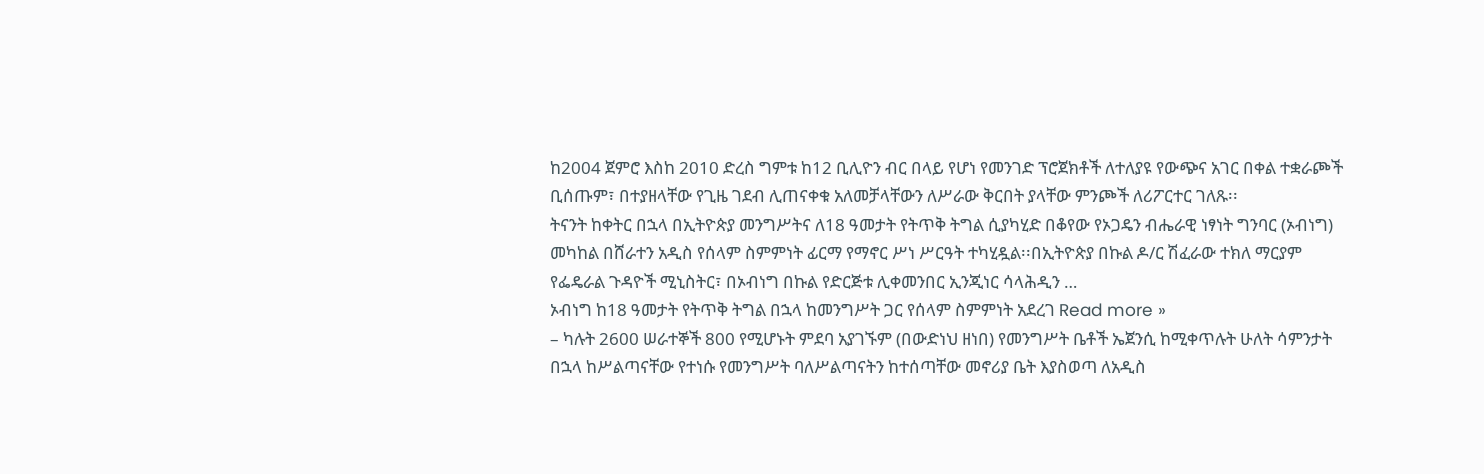ከ2004 ጀምሮ እስከ 2010 ድረስ ግምቱ ከ12 ቢሊዮን ብር በላይ የሆነ የመንገድ ፕሮጀክቶች ለተለያዩ የውጭና አገር በቀል ተቋራጮች ቢሰጡም፣ በተያዘላቸው የጊዜ ገደብ ሊጠናቀቁ አለመቻላቸውን ለሥራው ቅርበት ያላቸው ምንጮች ለሪፖርተር ገለጹ፡፡
ትናንት ከቀትር በኋላ በኢትዮጵያ መንግሥትና ለ18 ዓመታት የትጥቅ ትግል ሲያካሂድ በቆየው የኦጋዴን ብሔራዊ ነፃነት ግንባር (ኦብነግ) መካከል በሸራተን አዲስ የሰላም ስምምነት ፊርማ የማኖር ሥነ ሥርዓት ተካሂዷል፡፡በኢትዮጵያ በኩል ዶ/ር ሽፈራው ተክለ ማርያም የፌዴራል ጉዳዮች ሚኒስትር፣ በኦብነግ በኩል የድርጅቱ ሊቀመንበር ኢንጂነር ሳላሕዲን …
ኦብነግ ከ18 ዓመታት የትጥቅ ትግል በኋላ ከመንግሥት ጋር የሰላም ስምምነት አደረገ Read more »
– ካሉት 2600 ሠራተኞች 800 የሚሆኑት ምደባ አያገኙም (በውድነህ ዘነበ) የመንግሥት ቤቶች ኤጀንሲ ከሚቀጥሉት ሁለት ሳምንታት በኋላ ከሥልጣናቸው የተነሱ የመንግሥት ባለሥልጣናትን ከተሰጣቸው መኖሪያ ቤት እያስወጣ ለአዲስ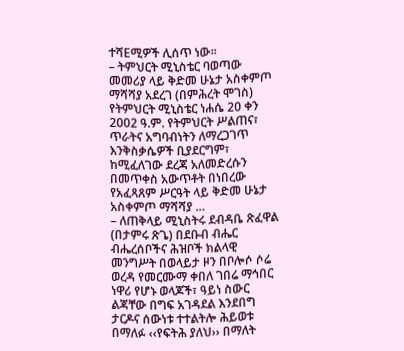ተሻEሚዎች ሊሰጥ ነው፡፡
– ትምህርት ሚኒስቴር ባወጣው መመሪያ ላይ ቅድመ ሁኔታ አስቀምጦ ማሻሻያ አደረገ (በምሕረት ሞገስ) የትምህርት ሚኒስቴር ነሐሴ 20 ቀን 2002 ዓ.ም. የትምህርት ሥልጠና፣ ጥራትና አግባብነትን ለማረጋገጥ እንቅስቃሴዎች ቢያደርግም፣ ከሚፈለገው ደረጃ አለመድረሱን በመጥቀስ አውጥቶት በነበረው የአፈጻጸም ሥርዓት ላይ ቅድመ ሁኔታ አስቀምጦ ማሻሻያ …
– ለጠቅላይ ሚኒስትሩ ደብዳቤ ጽፈዋል (በታምሩ ጽጌ) በደቡብ ብሔር ብሔረሰቦችና ሕዝቦች ክልላዊ መንግሥት በወላይታ ዞን በቦሎሶ ሶሬ ወረዳ የመርሙማ ቀበለ ገበሬ ማኅበር ነዋሪ የሆኑ ወላጆች፣ ዓይነ ስውር ልጃቸው በግፍ አገዳደል እንደበግ ታርዶና ሰውነቱ ተተልትሎ ሕይወቱ በማለፉ ‹‹የፍትሕ ያለህ›› በማለት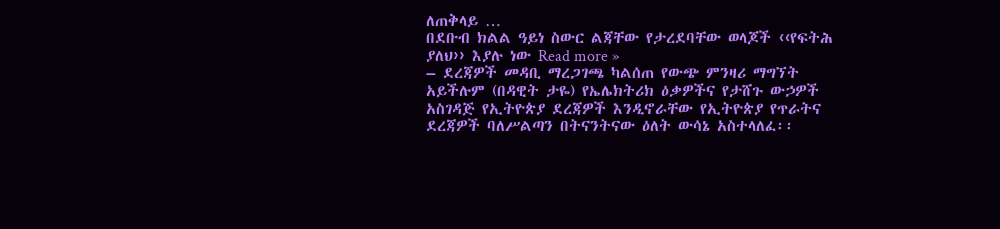ለጠቅላይ …
በደቡብ ክልል ዓይነ ስውር ልጃቸው የታረደባቸው ወላጆች ‹‹የፍትሕ ያለህ›› እያሉ ነው Read more »
– ደረጃዎች መዳቢ ማረጋገጫ ካልሰጠ የውጭ ምንዛሪ ማግኘት አይችሉም (በዳዊት ታዬ) የኤሌክትሪክ ዕቃዎችና የታሸጉ ውኃዎች አስገዳጅ የኢትዮጵያ ደረጃዎች እንዲኖራቸው የኢትዮጵያ የጥራትና ደረጃዎች ባለሥልጣን በትናንትናው ዕለት ውሳኔ አስተላለፈ፡፡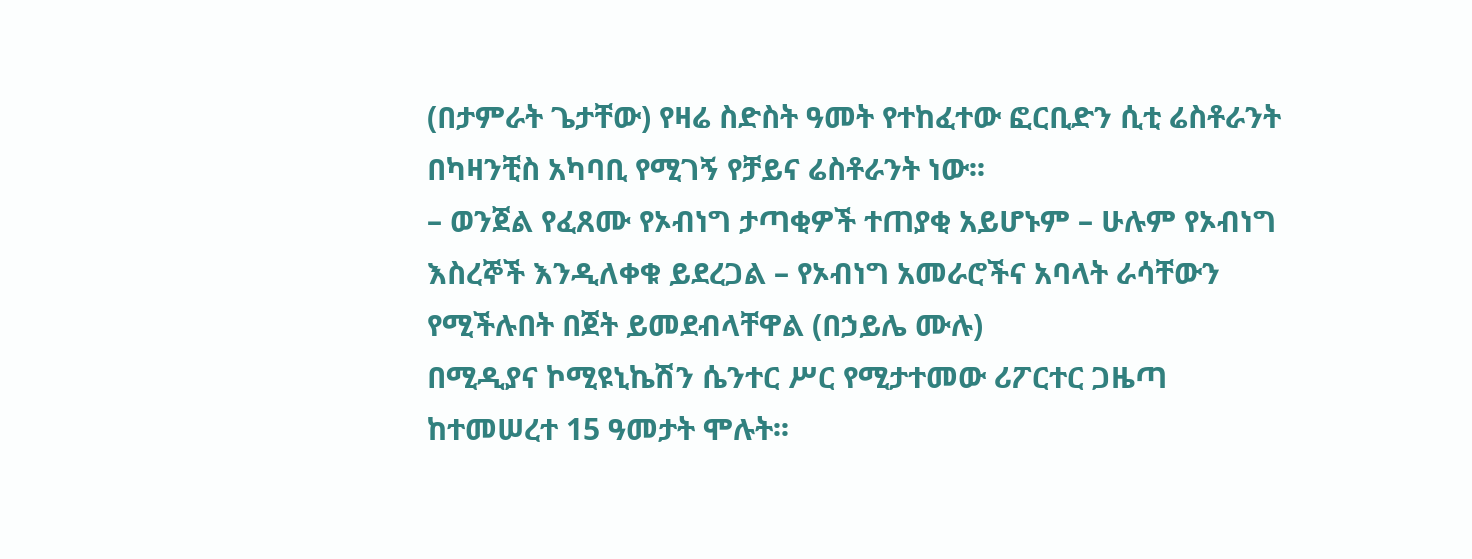(በታምራት ጌታቸው) የዛሬ ስድስት ዓመት የተከፈተው ፎርቢድን ሲቲ ሬስቶራንት በካዛንቺስ አካባቢ የሚገኝ የቻይና ሬስቶራንት ነው፡፡
– ወንጀል የፈጸሙ የኦብነግ ታጣቂዎች ተጠያቂ አይሆኑም – ሁሉም የኦብነግ እስረኞች እንዲለቀቁ ይደረጋል – የኦብነግ አመራሮችና አባላት ራሳቸውን የሚችሉበት በጀት ይመደብላቸዋል (በኃይሌ ሙሉ)
በሚዲያና ኮሚዩኒኬሽን ሴንተር ሥር የሚታተመው ሪፖርተር ጋዜጣ ከተመሠረተ 15 ዓመታት ሞሉት፡፡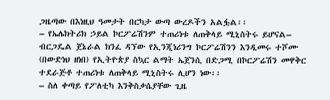ጋዜጣው በእነዚህ ዓመታት በርካታ ውጣ ውረዶችን አልፏል፡፡
– የኤሌክትሪክ ኃይል ኮርፖሬሽንም ተጠሪነቱ ለጠቅላይ ሚኒስትሩ ይሆናል– ብርጋዴል ጀኔራል ክንፈ ዳኘው የኢንጂነሪንግ ኮርፖሬሽንን እንዲመሩ ተሾሙ (በውድነህ ዘነበ) የኢትዮጵያ ስኳር ልማት ኤጀንሲ በድጋሚ በኮርፖሬሽን መዋቅር ተደራጅቶ ተጠሪነቱ ለጠቅላይ ሚኒስትሩ ሊሆን ነው፡፡
– ስለ ቀጣይ የፖለቲካ እንቅስቃሴያቸው ጊዜ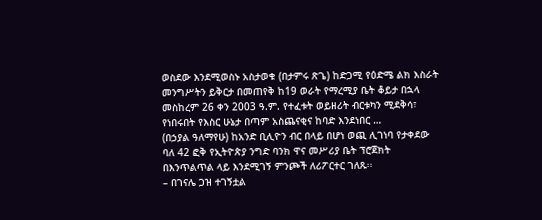ወስደው እንደሚወስኑ አስታወቁ (በታምሩ ጽጌ) ከድጋሚ የዕድሜ ልክ እስራት መንግሥትን ይቅርታ በመጠየቅ ከ19 ወራት የማረሚያ ቤት ቆይታ በኋላ መስከረም 26 ቀን 2003 ዓ.ም. የተፈቱት ወይዘሪት ብርቱካን ሚደቅሳ፣ የነበሩበት የእስር ሁኔታ በጣም አስጨናቂና ከባድ እንደነበር …
(በኃያል ዓለማየሁ) ከአንድ ቢሊዮን ብር በላይ በሆነ ወጪ ሊገነባ የታቀደው ባለ 42 ፎቅ የኢትዮጵያ ንግድ ባንክ ዋና መሥሪያ ቤት ፕሮጀክት በእንጥልጥል ላይ እንደሚገኝ ምንጮች ለሪፖርተር ገለጹ፡፡
– በገናሌ ጋዝ ተገኝቷል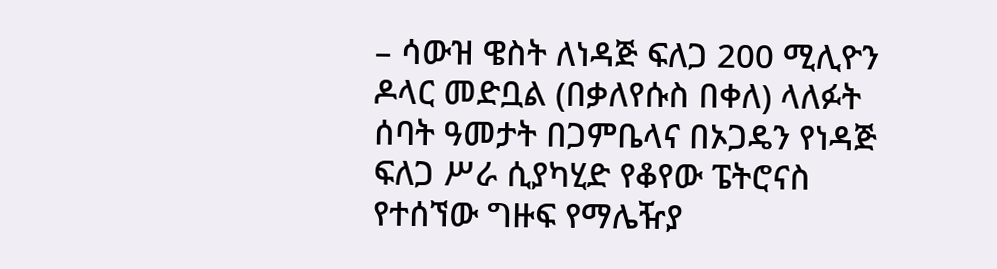– ሳውዝ ዌስት ለነዳጅ ፍለጋ 200 ሚሊዮን ዶላር መድቧል (በቃለየሱስ በቀለ) ላለፉት ሰባት ዓመታት በጋምቤላና በኦጋዴን የነዳጅ ፍለጋ ሥራ ሲያካሂድ የቆየው ፔትሮናስ የተሰኘው ግዙፍ የማሌዥያ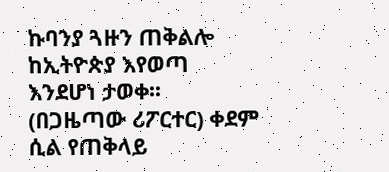ኩባንያ ጓዙን ጠቅልሎ ከኢትዮጵያ እየወጣ እንደሆነ ታወቀ፡፡
(በጋዜጣው ሪፖርተር) ቀደም ሲል የጠቅላይ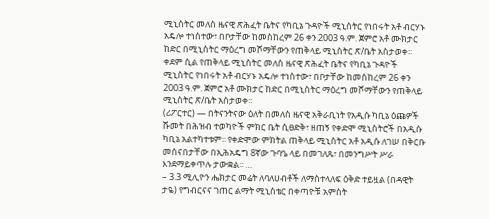ሚኒስትር መለስ ዜናዊ ጽሕፈት ቤትና የካቢኔ ጉዳዮች ሚኒስትር የነበሩት አቶ ብርሃኑ አዴሎ ተነስተው፣ በቦታቸው ከመስከረም 26 ቀን 2003 ዓ.ም. ጀምሮ አቶ ሙክታር ከድር በሚኒስትር ማዕረግ መሾማቸውን የጠቅላይ ሚኒስትር ጽ/ቤት አስታወቀ፡፡
ቀደም ሲል የጠቅላይ ሚኒስትር መለስ ዜናዊ ጽሕፈት ቤትና የካቢኔ ጉዳዮች ሚኒስትር የነበሩት አቶ ብርሃኑ አዴሎ ተነስተው፣ በቦታቸው ከመስከረም 26 ቀን 2003 ዓ.ም. ጀምሮ አቶ ሙክታር ከድር በሚኒስትር ማዕረግ መሾማቸውን የጠቅላይ ሚኒስትር ጽ/ቤት አስታወቀ፡፡
(ሪፖርተር) — በትናንትናው ዕለት በመለስ ዜናዊ አቅራቢነት የአዲሱ ካቢኔ ዕጩዎች ሹመት በሕዝብ ተወካዮች ምክር ቤት ሲፀድቅ፣ ዘጠኝ የቀድሞ ሚኒስትሮች በአዲሱ ካቢኔ አልተካተቱም፡፡ የቀድሞው ምክትል ጠቅላይ ሚኒስትር አቶ አዲሱ ለገሠ በቅርቡ መሰናበታቸው በኢሕአዴግ 8ኛው ጉባዔ ላይ በመገለጹ፣ በመንግሥት ሥራ እንደማይቀጥሉ ታውቋል፡፡ …
– 3.3 ሚሊዮን ሔክታር መሬት ለባለሀብቶች ለማስተላለፍ ዕቅድ ተይዟል (በዳዊት ታዬ) የግብርናና ገጠር ልማት ሚኒስቴር በቀጣዮቹ አምስት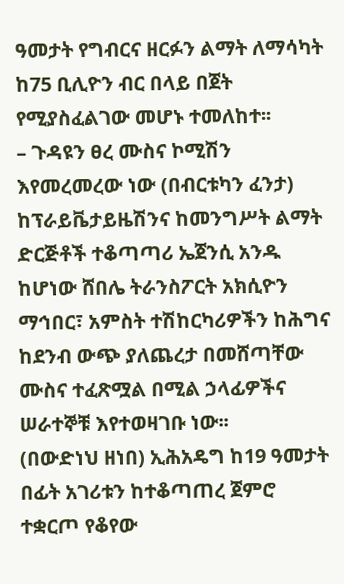ዓመታት የግብርና ዘርፉን ልማት ለማሳካት ከ75 ቢሊዮን ብር በላይ በጀት የሚያስፈልገው መሆኑ ተመለከተ፡፡
– ጉዳዩን ፀረ ሙስና ኮሚሽን እየመረመረው ነው (በብርቱካን ፈንታ) ከፕራይቬታይዜሽንና ከመንግሥት ልማት ድርጅቶች ተቆጣጣሪ ኤጀንሲ አንዱ ከሆነው ሸበሌ ትራንስፖርት አክሲዮን ማኅበር፣ አምስት ተሽከርካሪዎችን ከሕግና ከደንብ ውጭ ያለጨረታ በመሸጣቸው ሙስና ተፈጽሟል በሚል ኃላፊዎችና ሠራተኞቹ እየተወዛገቡ ነው፡፡
(በውድነህ ዘነበ) ኢሕአዴግ ከ19 ዓመታት በፊት አገሪቱን ከተቆጣጠረ ጀምሮ ተቋርጦ የቆየው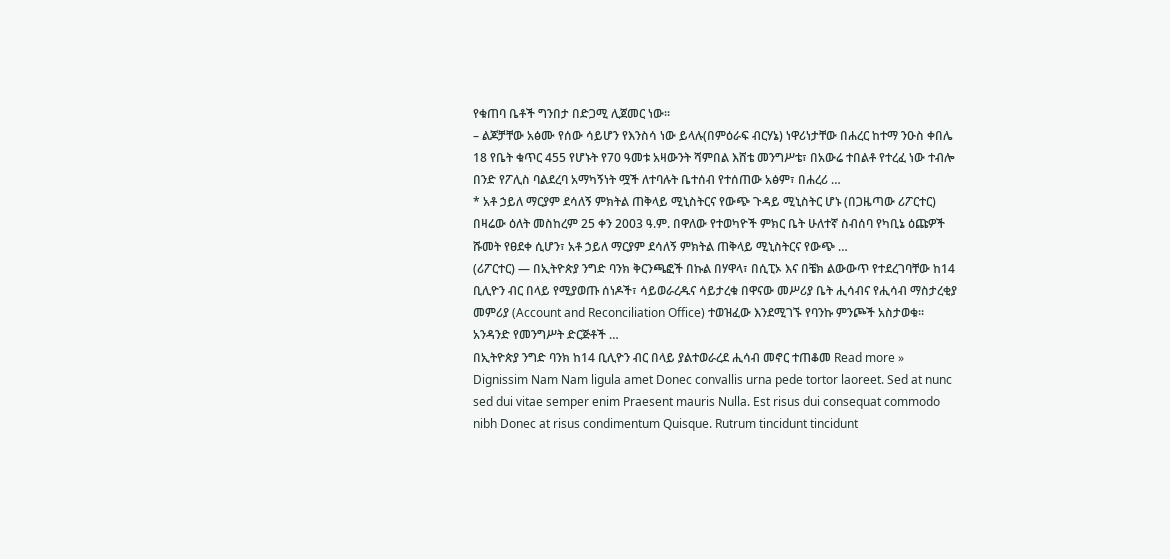የቁጠባ ቤቶች ግንበታ በድጋሚ ሊጀመር ነው፡፡
– ልጆቻቸው አፅሙ የሰው ሳይሆን የእንስሳ ነው ይላሉ(በምዕራፍ ብርሃኔ) ነዋሪነታቸው በሐረር ከተማ ንዑስ ቀበሌ 18 የቤት ቁጥር 455 የሆኑት የ70 ዓመቱ አዛውንት ሻምበል እሸቴ መንግሥቴ፣ በአውሬ ተበልቶ የተረፈ ነው ተብሎ በንድ የፖሊስ ባልደረባ አማካኝነት ሟች ለተባሉት ቤተሰብ የተሰጠው አፅም፣ በሐረሪ …
* አቶ ኃይለ ማርያም ደሳለኝ ምክትል ጠቅላይ ሚኒስትርና የውጭ ጉዳይ ሚኒስትር ሆኑ (በጋዜጣው ሪፖርተር) በዛሬው ዕለት መስከረም 25 ቀን 2003 ዓ.ም. በዋለው የተወካዮች ምክር ቤት ሁለተኛ ስብሰባ የካቢኔ ዕጩዎች ሹመት የፀደቀ ሲሆን፣ አቶ ኃይለ ማርያም ደሳለኝ ምክትል ጠቅላይ ሚኒስትርና የውጭ …
(ሪፖርተር) — በኢትዮጵያ ንግድ ባንክ ቅርንጫፎች በኩል በሃዋላ፣ በሲፒኦ እና በቼክ ልውውጥ የተደረገባቸው ከ14 ቢሊዮን ብር በላይ የሚያወጡ ሰነዶች፣ ሳይወራረዱና ሳይታረቁ በዋናው መሥሪያ ቤት ሒሳብና የሒሳብ ማስታረቂያ መምሪያ (Account and Reconciliation Office) ተወዝፈው እንደሚገኙ የባንኩ ምንጮች አስታወቁ፡፡ አንዳንድ የመንግሥት ድርጅቶች …
በኢትዮጵያ ንግድ ባንክ ከ14 ቢሊዮን ብር በላይ ያልተወራረደ ሒሳብ መኖር ተጠቆመ Read more »
Dignissim Nam Nam ligula amet Donec convallis urna pede tortor laoreet. Sed at nunc sed dui vitae semper enim Praesent mauris Nulla. Est risus dui consequat commodo nibh Donec at risus condimentum Quisque. Rutrum tincidunt tincidunt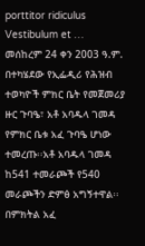porttitor ridiculus Vestibulum et …
መሰከረም 24 ቀን 2003 ዓ.ም. በተካሄደው የኢፌዲሪ የሕዝብ ተወካዮች ምክር ቤት የመጀመሪያ ዙር ጉባዔ፣ አቶ አባዱላ ገመዳ የምክር ቤቱ አፈ ጉባዔ ሆነው ተመረጡ፡፡አቶ አባዱላ ገመዳ ከ541 ተመራጮች የ540 መራጮችን ድምፅ አግኝተዋል፡፡በምክትል አፈ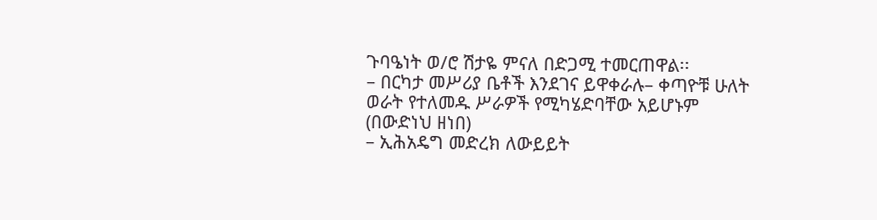ጉባዔነት ወ/ሮ ሽታዬ ምናለ በድጋሚ ተመርጠዋል፡፡
– በርካታ መሥሪያ ቤቶች እንደገና ይዋቀራሉ– ቀጣዮቹ ሁለት ወራት የተለመዱ ሥራዎች የሚካሄድባቸው አይሆኑም (በውድነህ ዘነበ)
– ኢሕአዴግ መድረክ ለውይይት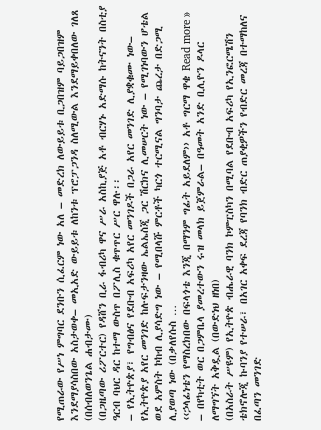የሚጠራው የሥነ ምግባር ደንቡን ሲፈርም ነው አለ – መድረክ ለውይይቱ ቢጋበዝም ባይጋበዝም እንደማያሳስበው አስታወቀ– መኢአድ ውይይቱ ለከንቱ ፕሮፓጋንዳ ስለሚውል እንደማይቀበለው ገለጸ (በሰብለወንጌል ሐብታሙ)
(በጋዜጣው ሪፖርተር) የዳሸን ቢራ ፋብሪካ ዋና ሥራ አስኪያጅ አቶ ብርሃኑ አድማሱ ከትናንት በስቲያ ዓርብ ባህር ዳር ከተማ ውስጥ በፖሊስ ቁጥጥር ሥር ዋሉ፡፡
– የኢትዮጵያ፣ የግብፅና የደቡብ አፍሪካ አየር መንገዶች በጋራ አየር መንገድ ሊያቋቁሙ ነው– የኢትዮጵያ አየር መንገድ ከሉፍታንዛው ኤልኤስጂ ጋር ሽርክና ሊመሠርት ነው – የሚገነባውን ሆቴል ወደ አምስት ኮከብ ሊያሳድግ ነው – የሚበላሹ ምርቶች ካርጎ ተርሚናል ግንባታ ጨረታ በድጋሚ ሊያወጣ ነው (በቃለየሱስ …
‹‹ኃላፊነቴን የማስረክበው በፍላጎቴ እንጂ በማንም ግፊት አይደለም›› አቶ ግርማ ዋቄ Read more »
– በየካቲት ወር በጋምቤላ ያመረተውን ሩዝ መላክ ይጀምራል– በዓመት አንድ ቢሊዮን ዶላር ለማግኘት አቅዷል (በውድነህ ዘነበ)
(በአስራት ሥዩም) የኢትዮጵ ብሔራዊ ባንክ ኮምፒስካን በሚባል የደቡብ አፍሪካ የኢንፎርሜሽን ቴክኖሎጂ ኩባንያ የተሠራ፣ በአገር አቀፍ ደረጃ የባንክ ብድር ጠያቂዎችን የብድር መረጃ በተማከለና በፈጣን መንገድ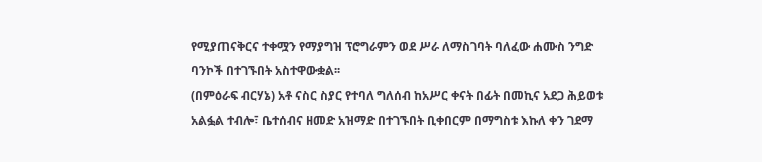የሚያጠናቅርና ተቀሟን የማያግዝ ፕሮግራምን ወደ ሥራ ለማስገባት ባለፈው ሐሙስ ንግድ ባንኮች በተገኙበት አስተዋውቋል፡፡
(በምዕራፍ ብርሃኔ) አቶ ናስር ስያር የተባለ ግለሰብ ከአሥር ቀናት በፊት በመኪና አደጋ ሕይወቱ አልፏል ተብሎ፣ ቤተሰብና ዘመድ አዝማድ በተገኙበት ቢቀበርም በማግስቱ እኩለ ቀን ገደማ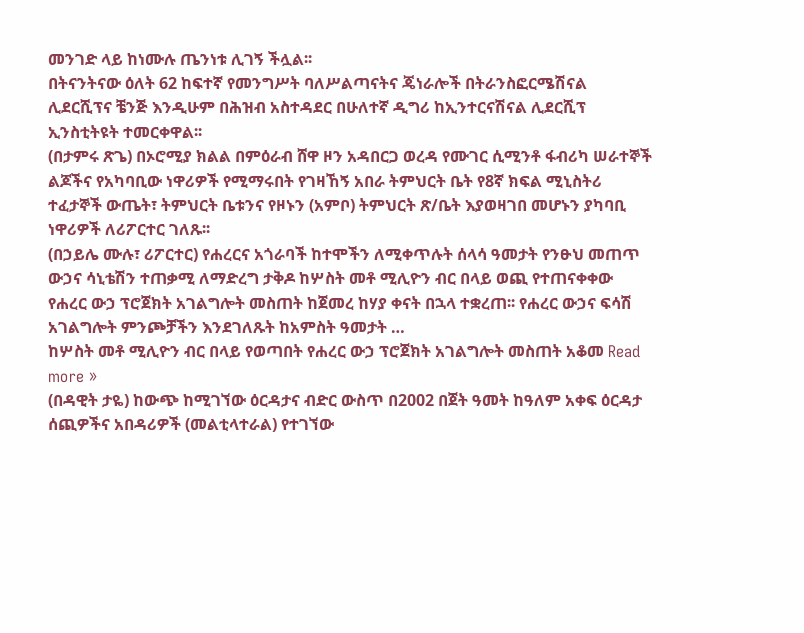መንገድ ላይ ከነሙሉ ጤንነቱ ሊገኝ ችሏል፡፡
በትናንትናው ዕለት 62 ከፍተኛ የመንግሥት ባለሥልጣናትና ጄነራሎች በትራንስፎርሜሽናል ሊደርሺፕና ቼንጅ እንዲሁም በሕዝብ አስተዳደር በሁለተኛ ዲግሪ ከኢንተርናሽናል ሊደርሺፕ ኢንስቲትዩት ተመርቀዋል፡፡
(በታምሩ ጽጌ) በኦሮሚያ ክልል በምዕራብ ሸዋ ዞን አዳበርጋ ወረዳ የሙገር ሲሚንቶ ፋብሪካ ሠራተኞች ልጆችና የአካባቢው ነዋሪዎች የሚማሩበት የገዛኸኝ አበራ ትምህርት ቤት የ8ኛ ክፍል ሚኒስትሪ ተፈታኞች ውጤት፣ ትምህርት ቤቱንና የዞኑን (አምቦ) ትምህርት ጽ/ቤት እያወዛገበ መሆኑን ያካባቢ ነዋሪዎች ለሪፖርተር ገለጹ፡፡
(በኃይሌ ሙሉ፣ ሪፖርተር) የሐረርና አጎራባች ከተሞችን ለሚቀጥሉት ሰላሳ ዓመታት የንፁህ መጠጥ ውኃና ሳኒቴሽን ተጠቃሚ ለማድረግ ታቅዶ ከሦስት መቶ ሚሊዮን ብር በላይ ወጪ የተጠናቀቀው የሐረር ውኃ ፕሮጀክት አገልግሎት መስጠት ከጀመረ ከሃያ ቀናት በኋላ ተቋረጠ፡፡ የሐረር ውኃና ፍሳሽ አገልግሎት ምንጮቻችን እንደገለጹት ከአምስት ዓመታት …
ከሦስት መቶ ሚሊዮን ብር በላይ የወጣበት የሐረር ውኃ ፕሮጀክት አገልግሎት መስጠት አቆመ Read more »
(በዳዊት ታዬ) ከውጭ ከሚገኘው ዕርዳታና ብድር ውስጥ በ2002 በጀት ዓመት ከዓለም አቀፍ ዕርዳታ ሰጪዎችና አበዳሪዎች (መልቲላተራል) የተገኘው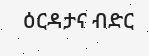ዕርዳታና ብድር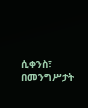ሲቀንስ፣ በመንግሥታት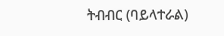ትብብር (ባይላተራል)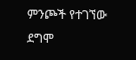ምንጮች የተገኘው ደግሞ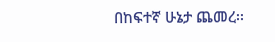በከፍተኛ ሁኔታ ጨመረ፡፡